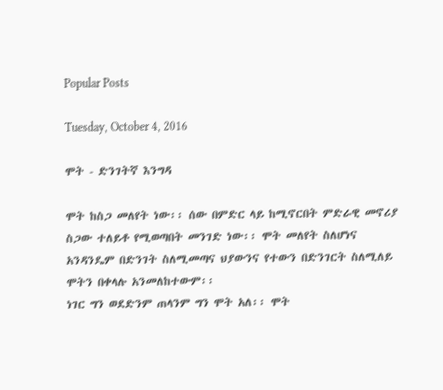Popular Posts

Tuesday, October 4, 2016

ሞት - ድንገትኛ እንግዳ

ሞት ከስጋ መለየት ነው፡፡ ሰው በምድር ላይ ከሚኖርበት ምድራዊ መኖሪያ ስጋው ተለይቶ የሚወጣበት መንገድ ነው፡፡ ሞት መለየት ስለሆነና አንዳንዴም በድንገት ስለሚመጣና ህያውንና የተውን በድንገርት ስለሚለይ ሞትን በቀላሉ አንመለከተውም፡፡
ነገር ግን ወደድንም ጠላንም ግን ሞት አለ፡፡ ሞት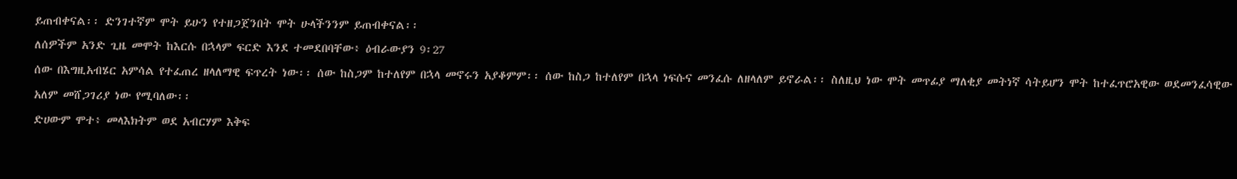ይጠብቀናል፡፡ ድንገተኛም ሞት ይሁን የተዘጋጀንበት ሞት ሁላችንንም ይጠብቀናል፡፡
ለሰዎችም አንድ ጊዜ መሞት ከእርሱ በኋላም ፍርድ እንደ ተመደበባቸው፥ ዕብራውያን 9፡27
ሰው በእግዚአብሄር አምሳል የተፈጠረ ዘላለማዊ ፍጥረት ነው፡፡ ሰው ከስጋም ከተለየም በኋላ መኖሩን አያቆምም፡፡ ሰው ከስጋ ከተለየም በኋላ ነፍሱና መንፈሱ ለዘላለም ይኖራል፡፡ ስለዚህ ነው ሞት መጥፊያ ማለቂያ መትነኛ ሳትይሆን ሞት ከተፈጥሮአዊው ወደመንፈሳዊው አለም መሸጋገሪያ ነው የሚባለው፡፡
ድሀውም ሞተ፥ መላእክትም ወደ አብርሃም እቅፍ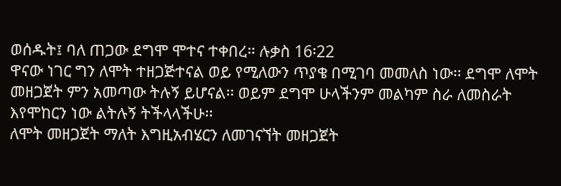ወሰዱት፤ ባለ ጠጋው ደግሞ ሞተና ተቀበረ። ሉቃስ 16፡22
ዋናው ነገር ግን ለሞት ተዘጋጅተናል ወይ የሚለውን ጥያቄ በሚገባ መመለስ ነው፡፡ ደግሞ ለሞት መዘጋጀት ምን አመጣው ትሉኝ ይሆናል፡፡ ወይም ደግሞ ሁላችንም መልካም ስራ ለመስራት እየሞከርን ነው ልትሉኝ ትችላላችሁ፡፡
ለሞት መዘጋጀት ማለት እግዚአብሄርን ለመገናኘት መዘጋጀት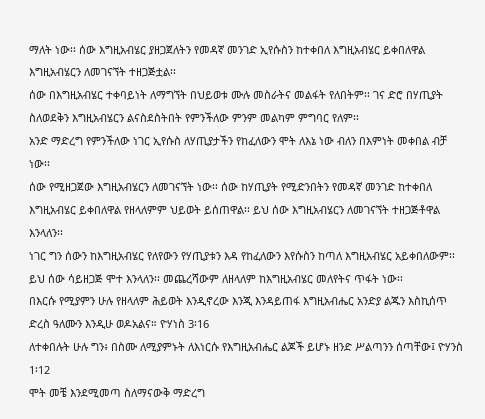ማለት ነው፡፡ ሰው እግዚአብሄር ያዘጋጀለትን የመዳኛ መንገድ ኢየሱስን ከተቀበለ እግዚአብሄር ይቀበለዋል እግዚአብሄርን ለመገናኘት ተዘጋጅቷል፡፡
ሰው በእግዚአብሄር ተቀባይነት ለማግኘት በህይወቱ ሙሉ መስራትና መልፋት የለበትም፡፡ ገና ድሮ በሃጢያት ስለወደቅን እግዚአብሄርን ልናስደስትበት የምንችለው ምንም መልካም ምግባር የለም፡፡
አንድ ማድረግ የምንችለው ነገር ኢየሱስ ለሃጢያታችን የከፈለውን ሞት ለእኔ ነው ብለን በእምነት መቀበል ብቻ ነው፡፡
ሰው የሚዘጋጀው እግዚአብሄርን ለመገናኘት ነው፡፡ ሰው ከሃጢያት የሚድንበትን የመዳኛ መንገድ ከተቀበለ እግዚአብሄር ይቀበለዋል የዘላለምም ህይወት ይሰጠዋል፡፡ ይህ ሰው እግዚአብሄርን ለመገናኘት ተዘጋጅቶዋል እንላለን፡፡
ነገር ግን ሰውን ከእግዚአብሄር የለየውን የሃጢያቱን እዳ የከፈለውን እየሱስን ከጣለ እግዚአብሄር አይቀበለውም፡፡ ይህ ሰው ሳይዘጋጅ ሞተ እንላለን፡፡ መጨረሻውም ለዘላለም ከእግዚአብሄር መለየትና ጥፋት ነው፡፡
በእርሱ የሚያምን ሁሉ የዘላለም ሕይወት እንዲኖረው እንጂ እንዳይጠፋ እግዚአብሔር አንድያ ልጁን እስኪሰጥ ድረስ ዓለሙን እንዲሁ ወዶአልና። ዮሃነስ 3፡16
ለተቀበሉት ሁሉ ግን፥ በስሙ ለሚያምኑት ለእነርሱ የእግዚአብሔር ልጆች ይሆኑ ዘንድ ሥልጣንን ሰጣቸው፤ ዮሃንስ 1፡12
ሞት መቼ እንደሚመጣ ስለማናውቅ ማድረግ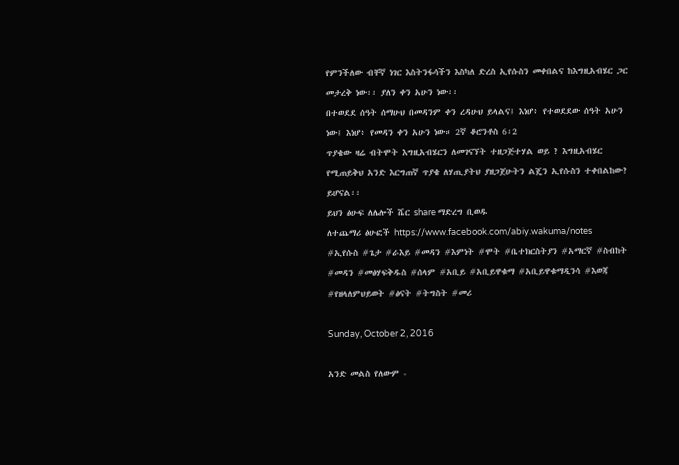የምንችለው ብቸኛ ነገር እስትንፋሳችን እስካለ ድረስ ኢየሱስን መቀበልና ከእግዚአብሄር ጋር መታረቅ ነው፡፡ ያለን ቀን አሁን ነው፡፡
በተወደደ ሰዓት ሰማሁህ በመዳንም ቀን ረዳሁህ ይላልና፤ እነሆ፥ የተወደደው ሰዓት አሁን ነው፤ እነሆ፥ የመዳን ቀን አሁን ነው። 2ኛ ቆሮንቶስ 6፡2
ጥያቄው ዛሬ ብትሞት እግዚአብሄርን ለመገናኘት ተዘጋጅተሃል ወይ ? እግዚአብሄር የሚጠይቅህ አንድ እርግጠኛ ጥያቄ ለሃጢያትህ ያዘጋጀሁትን ልጄን ኢየሱስን ተቀበልከው? ይሆናል፡፡
ይህን ፅሁፍ ለሌሎች ሼር share ማድረግ ቢወዱ
ለተጨማሪ ፅሁፎች https://www.facebook.com/abiy.wakuma/notes
#ኢየሱስ #ጌታ #ራእይ #መዳን #እምነት #ሞት #ቤተክርስትያን #አማርኛ #ስብከት #መዳን #መፅሃፍቅዱስ #ሰላም #አቢይ #አቢይዋቁማ #አቢይዋቁማዲንሳ #እወጃ #የዘላለምህይወት #ፅናት #ትግስት #መሪ

Sunday, October 2, 2016

አንድ መልስ የለውም -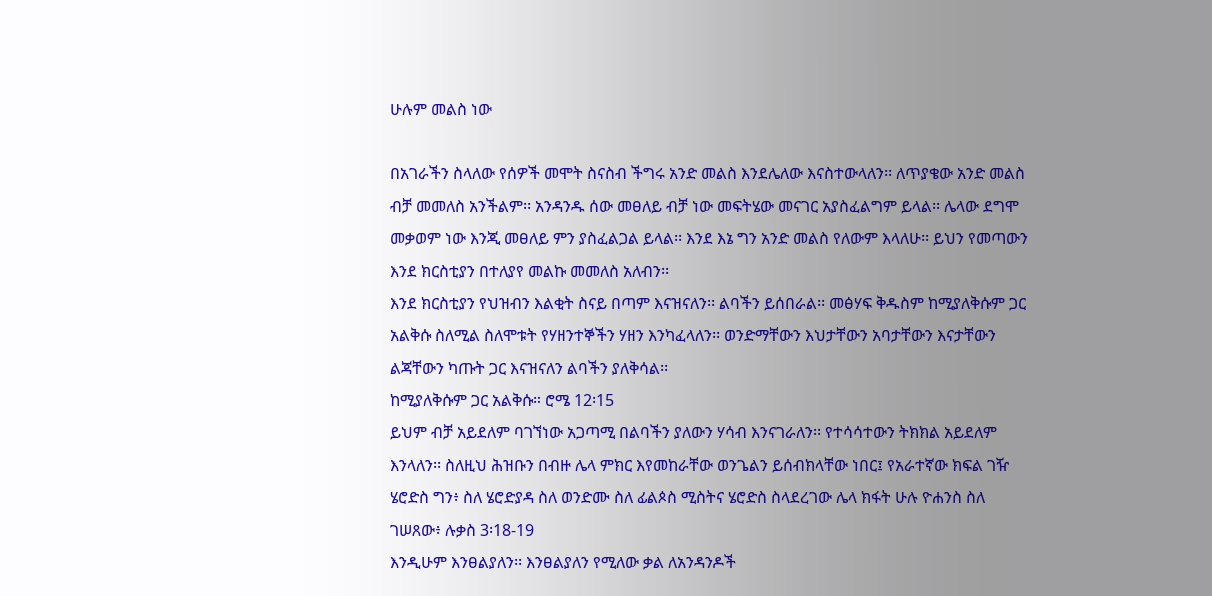ሁሉም መልስ ነው

በአገራችን ስላለው የሰዎች መሞት ስናስብ ችግሩ አንድ መልስ እንደሌለው እናስተውላለን፡፡ ለጥያቄው አንድ መልስ ብቻ መመለስ አንችልም፡፡ አንዳንዱ ሰው መፀለይ ብቻ ነው መፍትሄው መናገር አያስፈልግም ይላል፡፡ ሌላው ደግሞ መቃወም ነው እንጂ መፀለይ ምን ያስፈልጋል ይላል፡፡ እንደ እኔ ግን አንድ መልስ የለውም እላለሁ፡፡ ይህን የመጣውን እንደ ክርስቲያን በተለያየ መልኩ መመለስ አለብን፡፡
እንደ ክርስቲያን የህዝብን እልቂት ስናይ በጣም እናዝናለን፡፡ ልባችን ይሰበራል፡፡ መፅሃፍ ቅዱስም ከሚያለቅሱም ጋር አልቅሱ ስለሚል ስለሞቱት የሃዘንተኞችን ሃዘን እንካፈላለን፡፡ ወንድማቸውን እህታቸውን አባታቸውን እናታቸውን ልጃቸውን ካጡት ጋር እናዝናለን ልባችን ያለቅሳል፡፡
ከሚያለቅሱም ጋር አልቅሱ። ሮሜ 12፡15
ይህም ብቻ አይደለም ባገኘነው አጋጣሚ በልባችን ያለውን ሃሳብ እንናገራለን፡፡ የተሳሳተውን ትክክል አይደለም እንላለን፡፡ ስለዚህ ሕዝቡን በብዙ ሌላ ምክር እየመከራቸው ወንጌልን ይሰብክላቸው ነበር፤ የአራተኛው ክፍል ገዥ ሄሮድስ ግን፥ ስለ ሄሮድያዳ ስለ ወንድሙ ስለ ፊልጶስ ሚስትና ሄሮድስ ስላደረገው ሌላ ክፋት ሁሉ ዮሐንስ ስለ ገሠጸው፥ ሉቃስ 3፡18-19
እንዲሁም እንፀልያለን፡፡ እንፀልያለን የሚለው ቃል ለአንዳንዶች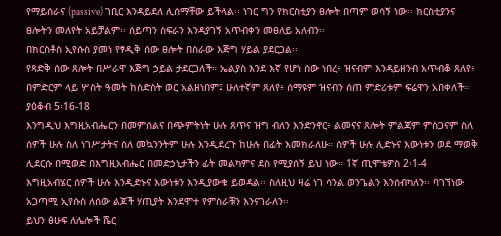የማይሰራና (passive) ገቢር እንዳይደለ ሊሰማቸው ይችላል፡፡ ነገር ግን የክርስቲያን ፀሎት በጣም ወሳኝ ነው፡፡ ክርስቲያንና ፀሎትን መለየት አይቻልም፡፡ ሰይጣን ስፍራን እንዳያገኝ አጥብቀን መፀለይ አለብን፡፡
በክርስቶስ ኢየሱስ ያመነ የፃዲቅ ሰው ፀሎት በስራው እጅግ ሃይል ያደርጋል፡፡
የጻድቅ ሰው ጸሎት በሥራዋ እጅግ ኃይል ታደርጋለች። ኤልያስ እንደ እኛ የሆነ ሰው ነበረ፥ ዝናብም እንዳይዘንብ አጥብቆ ጸለየ፥ በምድርም ላይ ሦስት ዓመት ከስድስት ወር አልዘነበም፤ ሁለተኛም ጸለየ፥ ሰማዩም ዝናብን ሰጠ ምድሪቱም ፍሬዋን አበቀለች። ያዕቆብ 5፡16-18
እንግዲህ እግዚአብሔርን በመምሰልና በጭምትነት ሁሉ ጸጥና ዝግ ብለን እንድንኖር፥ ልመናና ጸሎት ምልጃም ምስጋናም ስለ ሰዎች ሁሉ ስለ ነገሥታትና ስለ መኳንንትም ሁሉ እንዲደረጉ ከሁሉ በፊት እመክራለሁ። ሰዎች ሁሉ ሊድኑና እውነቱን ወደ ማወቅ ሊደርሱ በሚወድ በእግዚአብሔር በመድኃኒታችን ፊት መልካምና ደስ የሚያሰኝ ይህ ነው። 1ኛ ጢሞቴዎስ 2፡1-4
እግዚአብሄር ሰዎች ሁሉ እንዲድኑና እውነቱን እንዲያውቁ ይወዳል፡፡ ስለዚህ ዛሬ ነገ ሳንል ወንጌልን እንሰብካለን፡፡ ባገኘነው አጋጣሚ ኢየሱስ ለሰው ልጆች ሃጢያት እንደሞተ የምስራቹን እንናገራለን፡፡
ይህን ፅሁፍ ለሌሎች ሼር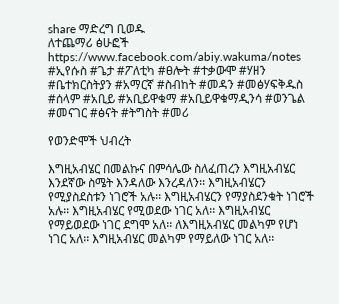share ማድረግ ቢወዱ
ለተጨማሪ ፅሁፎች https://www.facebook.com/abiy.wakuma/notes
#ኢየሱስ #ጌታ #ፖለቲካ #ፀሎት #ተቃውሞ #ሃዘን #ቤተክርስትያን #አማርኛ #ስብከት #መዳን #መፅሃፍቅዱስ #ሰላም #አቢይ #አቢይዋቁማ #አቢይዋቁማዲንሳ #ወንጌል #መናገር #ፅናት #ትግስት #መሪ

የወንድሞች ህብረት

እግዚአብሄር በመልኩና በምሳሌው ስለፈጠረን እግዚአብሄር እንደኛው ስሜት እንዳለው እንረዳለን፡፡ እግዚአብሄርን የሚያስደስቱን ነገሮች አሉ፡፡ እግዚአብሄርን የማያስደንቁት ነገሮች አሉ፡፡ እግዚአብሄር የሚወደው ነገር አለ፡፡ እግዚአብሄር የማይወደው ነገር ደግሞ አለ፡፡ ለእግዚአብሄር መልካም የሆነ ነገር አለ፡፡ እግዚአብሄር መልካም የማይለው ነገር አለ፡፡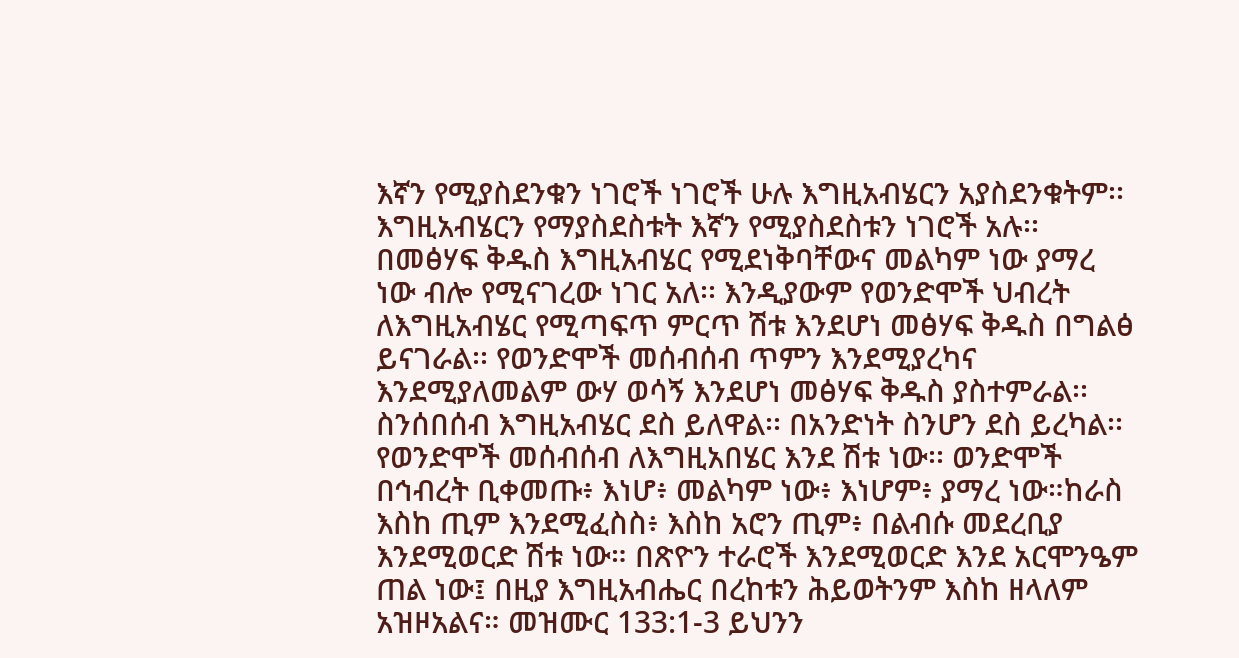እኛን የሚያስደንቁን ነገሮች ነገሮች ሁሉ እግዚአብሄርን አያስደንቁትም፡፡ እግዚአብሄርን የማያስደስቱት እኛን የሚያስደስቱን ነገሮች አሉ፡፡
በመፅሃፍ ቅዱስ እግዚአብሄር የሚደነቅባቸውና መልካም ነው ያማረ ነው ብሎ የሚናገረው ነገር አለ፡፡ እንዲያውም የወንድሞች ህብረት ለእግዚአብሄር የሚጣፍጥ ምርጥ ሽቱ እንደሆነ መፅሃፍ ቅዱስ በግልፅ ይናገራል፡፡ የወንድሞች መሰብሰብ ጥምን እንደሚያረካና እንደሚያለመልም ውሃ ወሳኝ እንደሆነ መፅሃፍ ቅዱስ ያስተምራል፡፡
ስንሰበሰብ እግዚአብሄር ደስ ይለዋል፡፡ በአንድነት ስንሆን ደስ ይረካል፡፡ የወንድሞች መሰብሰብ ለእግዚአበሄር እንደ ሽቱ ነው፡፡ ወንድሞች በኅብረት ቢቀመጡ፥ እነሆ፥ መልካም ነው፥ እነሆም፥ ያማረ ነው።ከራስ እስከ ጢም እንደሚፈስስ፥ እስከ አሮን ጢም፥ በልብሱ መደረቢያ እንደሚወርድ ሽቱ ነው። በጽዮን ተራሮች እንደሚወርድ እንደ አርሞንዔም ጠል ነው፤ በዚያ እግዚአብሔር በረከቱን ሕይወትንም እስከ ዘላለም አዝዞአልና። መዝሙር 133:1-3 ይህንን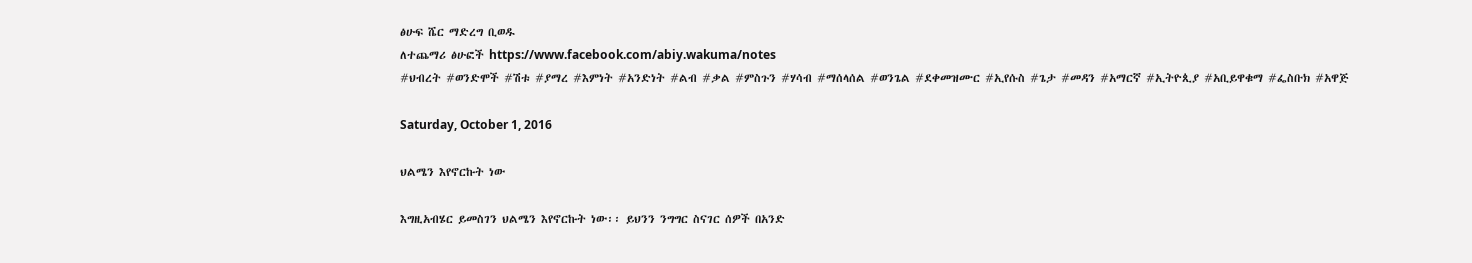ፅሁፍ ሼር ማድረግ ቢወዱ
ለተጨማሪ ፅሁፎች https://www.facebook.com/abiy.wakuma/notes
#ህብረት #ወንድሞች #ሽቱ #ያማረ #እምነት #አንድነት #ልብ #ቃል #ምስጉን #ሃሳብ #ማሰላሰል #ወንጌል #ደቀመዝሙር #ኢየሱስ #ጌታ #መዳን #አማርኛ #ኢትዮጲያ #አቢይዋቁማ #ፌስቡክ #አዋጅ

Saturday, October 1, 2016

ህልሜን እየኖርኩት ነው

እግዚአብሄር ይመስገን ህልሜን እየኖርኩት ነው፡፡ ይህንን ንግግር ስናገር ሰዎች በአንድ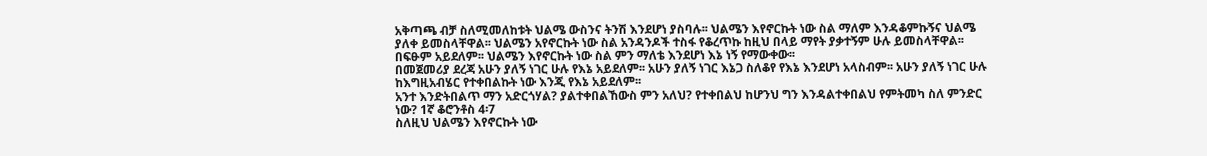አቅጣጫ ብቻ ስለሚመለከቱት ህልሜ ውስንና ትንሽ እንደሆነ ያስባሉ፡፡ ህልሜን እየኖርኩት ነው ስል ማለም እንዳቆምኩኝና ህልሜ ያለቀ ይመስላቸዋል፡፡ ህልሜን አየኖርኩት ነው ስል አንዳንዶች ተስፋ የቆረጥኩ ከዚህ በላይ ማየት ያቃተኝም ሁሉ ይመስላቸዋል፡፡
በፍፁም አይደለም፡፡ ህልሜን እየኖርኩት ነው ስል ምን ማለቴ እንደሆነ እኔ ነኝ የማውቀው፡፡
በመጀመሪያ ደረጃ አሁን ያለኝ ነገር ሁሉ የእኔ አይደለም፡፡ አሁን ያለኝ ነገር እኔጋ ስለቆየ የእኔ እንደሆነ አላስብም፡፡ አሁን ያለኝ ነገር ሁሉ ከእግዚአብሄር የተቀበልኩት ነው እንጂ የእኔ አይደለም፡፡
አንተ እንድትበልጥ ማን አድርጎሃል? ያልተቀበልኸውስ ምን አለህ? የተቀበልህ ከሆንህ ግን እንዳልተቀበልህ የምትመካ ስለ ምንድር ነው? 1ኛ ቆሮንቶስ 4፡7
ስለዚህ ህልሜን እየኖርኩት ነው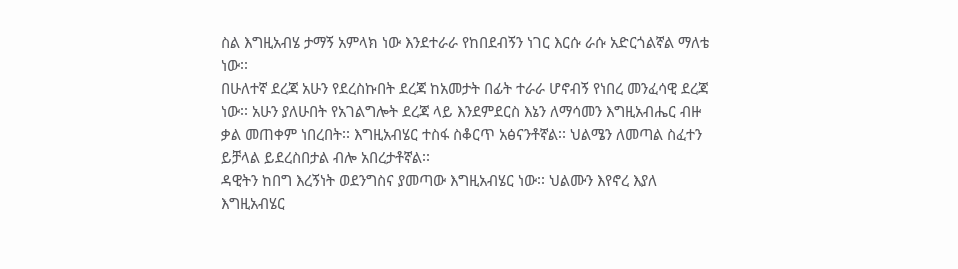ስል እግዚአብሄ ታማኝ አምላክ ነው እንደተራራ የከበደብኝን ነገር እርሱ ራሱ አድርጎልኛል ማለቴ ነው፡፡
በሁለተኛ ደረጃ አሁን የደረስኩበት ደረጃ ከአመታት በፊት ተራራ ሆኖብኝ የነበረ መንፈሳዊ ደረጃ ነው፡፡ አሁን ያለሁበት የአገልግሎት ደረጃ ላይ እንደምደርስ እኔን ለማሳመን እግዚአብሔር ብዙ ቃል መጠቀም ነበረበት፡፡ እግዚአብሄር ተስፋ ስቆርጥ አፅናንቶኛል፡፡ ህልሜን ለመጣል ስፈተን ይቻላል ይደረስበታል ብሎ አበረታቶኛል፡፡
ዳዊትን ከበግ እረኝነት ወደንግስና ያመጣው እግዚአብሄር ነው፡፡ ህልሙን እየኖረ እያለ እግዚአብሄር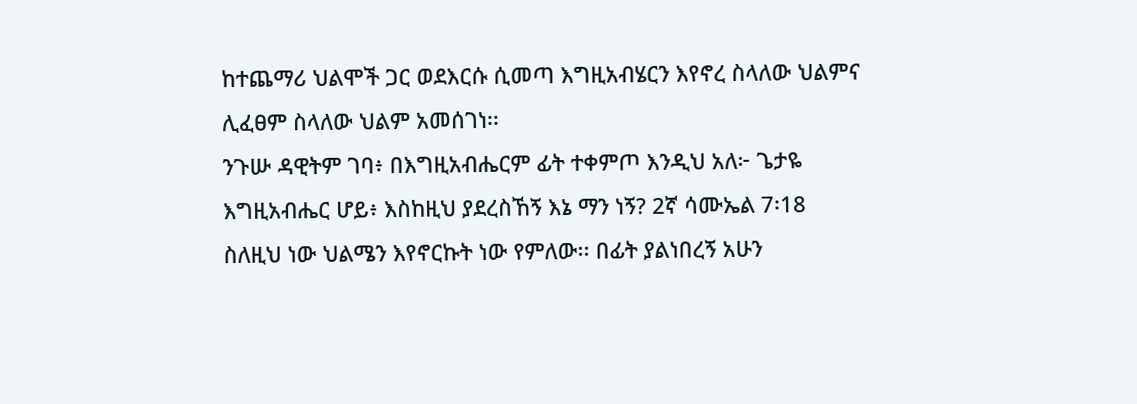ከተጨማሪ ህልሞች ጋር ወደእርሱ ሲመጣ እግዚአብሄርን እየኖረ ስላለው ህልምና ሊፈፀም ስላለው ህልም አመሰገነ፡፡
ንጉሡ ዳዊትም ገባ፥ በእግዚአብሔርም ፊት ተቀምጦ እንዲህ አለ፦ ጌታዬ እግዚአብሔር ሆይ፥ እስከዚህ ያደረስኸኝ እኔ ማን ነኝ? 2ኛ ሳሙኤል 7፡18
ስለዚህ ነው ህልሜን እየኖርኩት ነው የምለው፡፡ በፊት ያልነበረኝ አሁን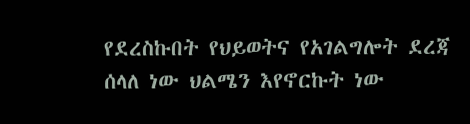የደረስኩበት የህይወትና የአገልግሎት ደረጃ ሰላለ ነው ህልሜን እየኖርኩት ነው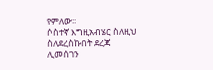የምለው፡፡
ሶስተኛ እግዚአብሄር ስለዚህ ስለደረስኩበት ደረጃ ሊመሰገን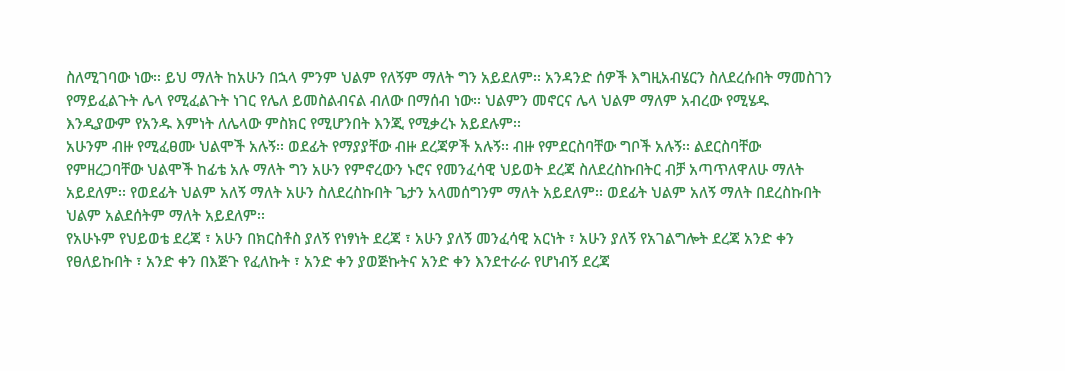ስለሚገባው ነው፡፡ ይህ ማለት ከአሁን በኋላ ምንም ህልም የለኝም ማለት ግን አይደለም፡፡ አንዳንድ ሰዎች እግዚአብሄርን ስለደረሱበት ማመስገን የማይፈልጉት ሌላ የሚፈልጉት ነገር የሌለ ይመስልብናል ብለው በማሰብ ነው፡፡ ህልምን መኖርና ሌላ ህልም ማለም አብረው የሚሄዱ እንዲያውም የአንዱ እምነት ለሌላው ምስክር የሚሆንበት እንጂ የሚቃረኑ አይደሉም፡፡
አሁንም ብዙ የሚፈፀሙ ህልሞች አሉኝ፡፡ ወደፊት የማያያቸው ብዙ ደረጃዎች አሉኝ፡፡ ብዙ የምደርስባቸው ግቦች አሉኝ፡፡ ልደርስባቸው የምዘረጋባቸው ህልሞች ከፊቴ አሉ ማለት ግን አሁን የምኖረውን ኑሮና የመንፈሳዊ ህይወት ደረጃ ስለደረስኩበትር ብቻ አጣጥለዋለሁ ማለት አይደለም፡፡ የወደፊት ህልም አለኝ ማለት አሁን ስለደረስኩበት ጌታን አላመሰግንም ማለት አይደለም፡፡ ወደፊት ህልም አለኝ ማለት በደረስኩበት ህልም አልደሰትም ማለት አይደለም፡፡
የአሁኑም የህይወቴ ደረጃ ፣ አሁን በክርስቶስ ያለኝ የነፃነት ደረጃ ፣ አሁን ያለኝ መንፈሳዊ አርነት ፣ አሁን ያለኝ የአገልግሎት ደረጃ አንድ ቀን የፀለይኩበት ፣ አንድ ቀን በእጅጉ የፈለኩት ፣ አንድ ቀን ያወጅኩትና አንድ ቀን እንደተራራ የሆነብኝ ደረጃ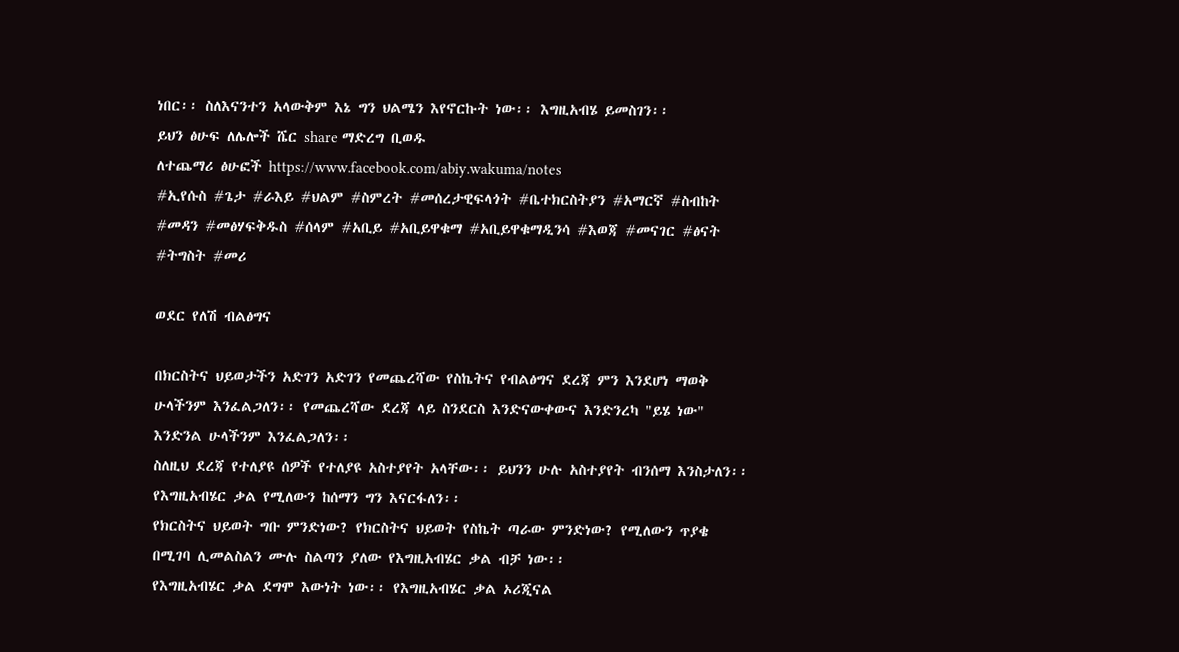ነበር፡፡ ስለእናንተን አላውቅም እኔ ግን ህልሜን እየኖርኩት ነው፡፡ እግዚአብሄ ይመስገን፡፡
ይህን ፅሁፍ ለሌሎች ሼር share ማድረግ ቢወዱ
ለተጨማሪ ፅሁፎች https://www.facebook.com/abiy.wakuma/notes
#ኢየሱስ #ጌታ #ራእይ #ህልም #ስምረት #መሰረታዊፍላጎት #ቤተክርስትያን #አማርኛ #ስብከት #መዳን #መፅሃፍቅዱስ #ሰላም #አቢይ #አቢይዋቁማ #አቢይዋቁማዲንሳ #እወጃ #መናገር #ፅናት #ትግስት #መሪ

ወደር የለሽ ብልፅግና

በክርስትና ህይወታችን አድገን አድገን የመጨረሻው የስኬትና የብልፅግና ደረጃ ምን እንደሆነ ማወቅ ሁላችንም እንፈልጋለን፡፡ የመጨረሻው ደረጃ ላይ ስንደርስ እንድናውቀውና እንድንረካ "ይሄ ነው" እንድንል ሁላችንም እንፈልጋለን፡፡
ስለዚህ ደረጃ የተለያዩ ሰዎች የተለያዩ አስተያየት አላቸው፡፡ ይህንን ሁሉ አስተያየት ብንሰማ እንስታለን፡፡ የእግዚአብሄር ቃል የሚለውን ከሰማን ግን እናርፋለን፡፡
የክርስትና ህይወት ግቡ ምንድነው? የክርስትና ህይወት የስኬት ጣራው ምንድነው? የሚለውን ጥያቄ በሚገባ ሊመልስልን ሙሉ ስልጣን ያለው የእግዚአብሄር ቃል ብቻ ነው፡፡
የእግዚአብሄር ቃል ደግሞ እውነት ነው፡፡ የእግዚአብሄር ቃል ኦሪጂናል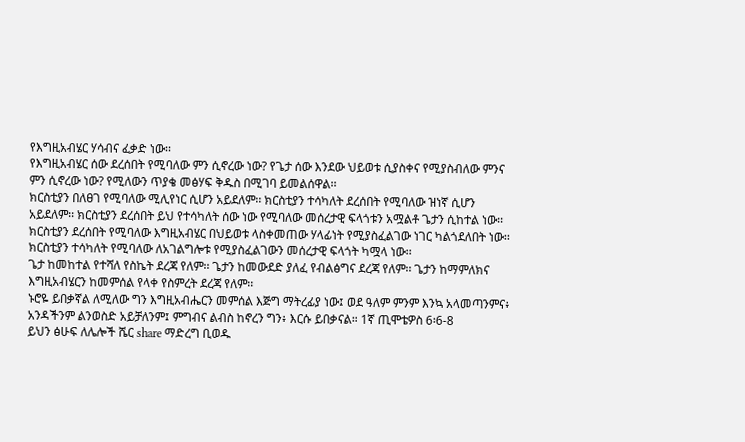የእግዚአብሄር ሃሳብና ፈቃድ ነው፡፡
የእግዚአብሄር ሰው ደረሰበት የሚባለው ምን ሲኖረው ነው? የጌታ ሰው እንደው ህይወቱ ሲያስቀና የሚያስብለው ምንና ምን ሲኖረው ነው? የሚለውን ጥያቄ መፅሃፍ ቅዱስ በሚገባ ይመልሰዋል፡፡
ክርስቲያን በለፀገ የሚባለው ሚሊየነር ሲሆን አይደለም፡፡ ክርስቲያን ተሳካለት ደረሰበት የሚባለው ዝነኛ ሲሆን አይደለም፡፡ ክርስቲያን ደረሰበት ይህ የተሳካለት ሰው ነው የሚባለው መሰረታዊ ፍላጎቱን አሟልቶ ጌታን ሲከተል ነው፡፡ ክርስቲያን ደረሰበት የሚባለው እግዚአብሄር በህይወቱ ላስቀመጠው ሃላፊነት የሚያስፈልገው ነገር ካልጎደለበት ነው፡፡ ክርስቲያን ተሳካለት የሚባለው ለአገልግሎቱ የሚያስፈልገውን መሰረታዊ ፍላጎት ካሟላ ነው፡፡
ጌታ ከመከተል የተሻለ የስኬት ደረጃ የለም፡፡ ጌታን ከመውደድ ያለፈ የብልፅግና ደረጃ የለም፡፡ ጌታን ከማምለክና እግዚአብሄርን ከመምሰል የላቀ የስምረት ደረጃ የለም፡፡
ኑሮዬ ይበቃኛል ለሚለው ግን እግዚአብሔርን መምሰል እጅግ ማትረፊያ ነው፤ ወደ ዓለም ምንም እንኳ አላመጣንምና፥ አንዳችንም ልንወስድ አይቻለንም፤ ምግብና ልብስ ከኖረን ግን፥ እርሱ ይበቃናል። 1ኛ ጢሞቴዎስ 6፡6-8
ይህን ፅሁፍ ለሌሎች ሼር share ማድረግ ቢወዱ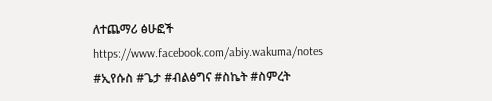ለተጨማሪ ፅሁፎች https://www.facebook.com/abiy.wakuma/notes
#ኢየሱስ #ጌታ #ብልፅግና #ስኬት #ስምረት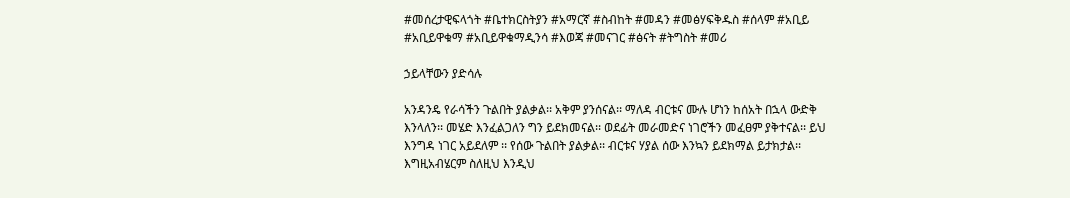#መሰረታዊፍላጎት #ቤተክርስትያን #አማርኛ #ስብከት #መዳን #መፅሃፍቅዱስ #ሰላም #አቢይ #አቢይዋቁማ #አቢይዋቁማዲንሳ #እወጃ #መናገር #ፅናት #ትግስት #መሪ

ኃይላቸውን ያድሳሉ

አንዳንዴ የራሳችን ጉልበት ያልቃል፡፡ አቅም ያንሰናል፡፡ ማለዳ ብርቱና ሙሉ ሆነን ከሰአት በኋላ ውድቅ እንላለን፡፡ መሄድ እንፈልጋለን ግን ይደክመናል፡፡ ወደፊት መራመድና ነገሮችን መፈፀም ያቅተናል፡፡ ይህ እንግዳ ነገር አይደለም ፡፡ የሰው ጉልበት ያልቃል፡፡ ብርቱና ሃያል ሰው እንኳን ይደክማል ይታክታል፡፡ እግዚአብሄርም ስለዚህ እንዲህ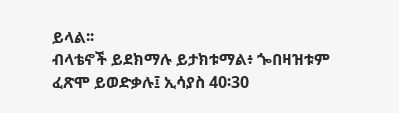ይላል፡፡
ብላቴኖች ይደክማሉ ይታክቱማል፥ ጐበዛዝቱም ፈጽሞ ይወድቃሉ፤ ኢሳያስ 40፡30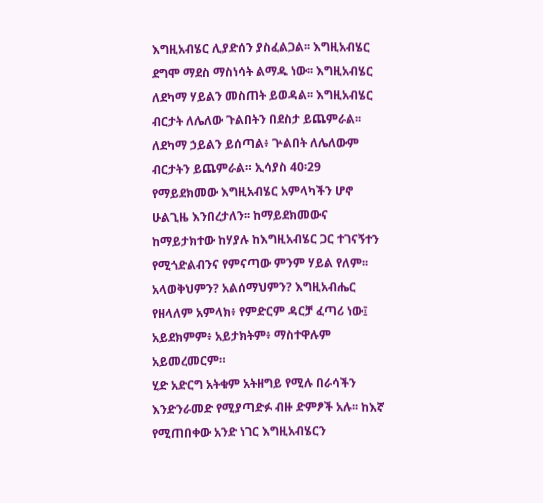እግዚአብሄር ሊያድሰን ያስፈልጋል፡፡ እግዚአብሄር ደግሞ ማደስ ማስነሳት ልማዱ ነው፡፡ እግዚአብሄር ለደካማ ሃይልን መስጠት ይወዳል፡፡ እግዚአብሄር ብርታት ለሌለው ጉልበትን በደስታ ይጨምራል፡፡
ለደካማ ኃይልን ይሰጣል፥ ጕልበት ለሌለውም ብርታትን ይጨምራል። ኢሳያስ 40፡29
የማይደክመው እግዚአብሄር አምላካችን ሆኖ ሁልጊዜ እንበረታለን፡፡ ከማይደክመውና ከማይታክተው ከሃያሉ ከእግዚአብሄር ጋር ተገናኝተን የሚጎድልብንና የምናጣው ምንም ሃይል የለም፡፡
አላወቅህምን? አልሰማህምን? እግዚአብሔር የዘላለም አምላክ፥ የምድርም ዳርቻ ፈጣሪ ነው፤ አይደክምም፥ አይታክትም፥ ማስተዋሉም አይመረመርም።
ሂድ አድርግ አትቁም አትዘግይ የሚሉ በራሳችን እንድንራመድ የሚያጣድፉ ብዙ ድምፆች አሉ፡፡ ከእኛ የሚጠበቀው አንድ ነገር እግዚአብሄርን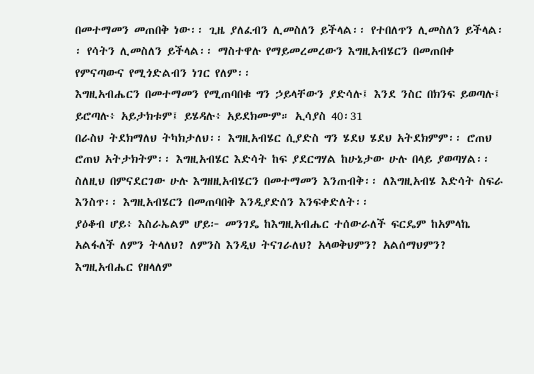በመተማመን መጠበቅ ነው፡፡ ጊዜ ያለፈብን ሊመስለን ይችላል፡፡ የተበለጥን ሊመስለን ይችላል፡፡ የሳትን ሊመስለን ይችላል፡፡ ማስተዋሉ የማይመረመረውን እግዚአብሄርን በመጠበቀ የምናጣውና የሚጎድልብን ነገር የለም፡፡
እግዚአብሔርን በመተማመን የሚጠባበቁ ግን ኃይላቸውን ያድሳሉ፤ እንደ ንስር በክንፍ ይወጣሉ፤ ይሮጣሉ፥ አይታክቱም፤ ይሄዳሉ፥ አይደክሙም። ኢሳያስ 40፡31
በራስህ ትደክማለህ ትካክታለህ፡፡ እግዚአብሄር ሲያድስ ግን ሄደህ ሄደህ አትደክምም፡፡ ሮጠህ ሮጠህ አትታክትም፡፡ እግዚአብሄር እድሳት ከፍ ያደርግሃል ከሁኔታው ሁሉ በላይ ያወጣሃል፡፡ ስለዚህ በምናደርገው ሁሉ እግዘዚአብሄርን በመተማመን እንጠብቅ፡፡ ለእግዚአብሄ እድሳት ስፍራ እንስጥ፡፡ እግዚአብሄርን በመጠባበቅ እንዲያድሰን እንፍቀድለት፡፡
ያዕቆብ ሆይ፥ እስራኤልም ሆይ፦ መንገዴ ከእግዚአብሔር ተሰውራለች ፍርዴም ከአምላኬ አልፋለች ለምን ትላለህ? ለምንስ እንዲህ ትናገራለህ? አላወቅህምን? አልሰማህምን? እግዚአብሔር የዘላለም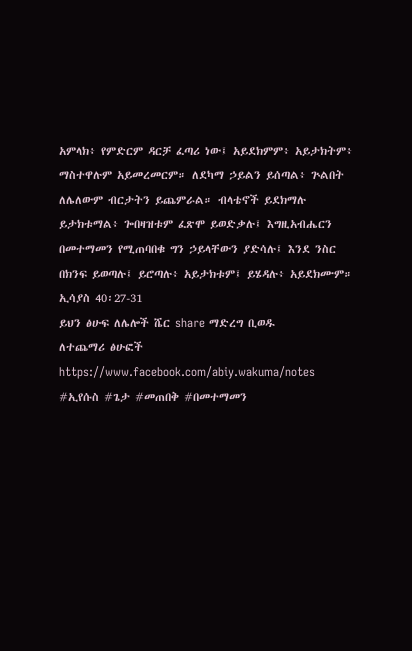አምላክ፥ የምድርም ዳርቻ ፈጣሪ ነው፤ አይደክምም፥ አይታክትም፥ ማስተዋሉም አይመረመርም። ለደካማ ኃይልን ይሰጣል፥ ጕልበት ለሌለውም ብርታትን ይጨምራል። ብላቴኖች ይደክማሉ ይታክቱማል፥ ጐበዛዝቱም ፈጽሞ ይወድቃሉ፤ እግዚአብሔርን በመተማመን የሚጠባበቁ ግን ኃይላቸውን ያድሳሉ፤ እንደ ንስር በክንፍ ይወጣሉ፤ ይሮጣሉ፥ አይታክቱም፤ ይሄዳሉ፥ አይደክሙም። ኢሳያስ 40፡27-31
ይህን ፅሁፍ ለሌሎች ሼር share ማድረግ ቢወዱ
ለተጨማሪ ፅሁፎች https://www.facebook.com/abiy.wakuma/notes
#ኢየሱስ #ጌታ #መጠበቅ #በመተማመን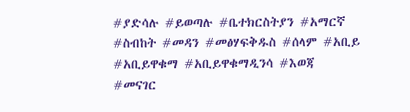#ያድሳሉ #ይወጣሉ #ቤተክርስትያን #አማርኛ #ስብከት #መዳን #መፅሃፍቅዱስ #ሰላም #አቢይ #አቢይዋቁማ #አቢይዋቁማዲንሳ #እወጃ #መናገር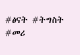#ፅናት #ትግስት #መሪ